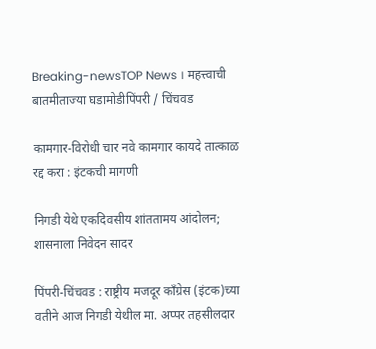Breaking-newsTOP News । महत्त्वाची बातमीताज्या घडामोडीपिंपरी / चिंचवड

कामगार-विरोधी चार नवे कामगार कायदे तात्काळ रद्द करा : इंटकची मागणी

निगडी येथे एकदिवसीय शांततामय आंदोलन; शासनाला निवेदन सादर

पिंपरी-चिंचवड : राष्ट्रीय मजदूर कॉंग्रेस (इंटक)च्या वतीने आज निगडी येथील मा. अप्पर तहसीलदार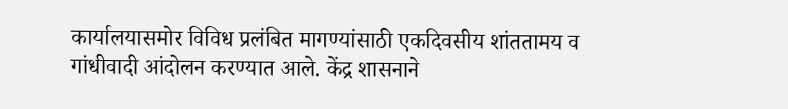कार्यालयासमोर विविध प्रलंबित मागण्यांसाठी एकदिवसीय शांततामय व गांधीवादी आंदोलन करण्यात आले. केंद्र शासनाने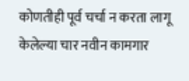कोणतीही पूर्व चर्चा न करता लागू केलेल्या चार नवीन कामगार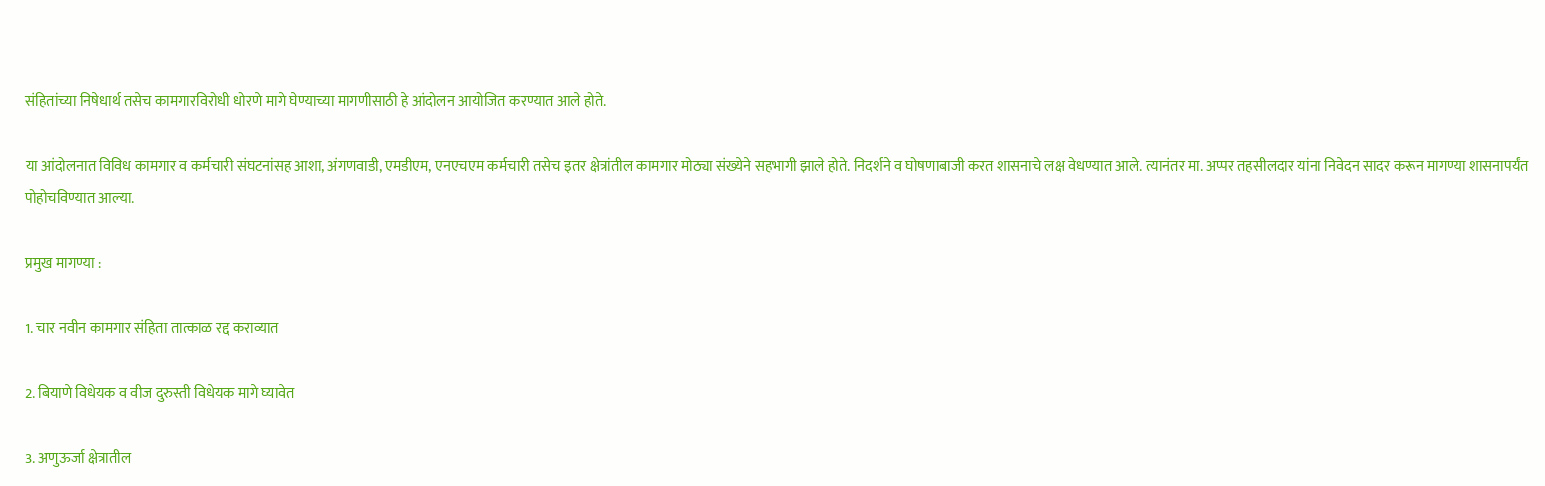संहितांच्या निषेधार्थ तसेच कामगारविरोधी धोरणे मागे घेण्याच्या मागणीसाठी हे आंदोलन आयोजित करण्यात आले होते.

या आंदोलनात विविध कामगार व कर्मचारी संघटनांसह आशा, अंगणवाडी, एमडीएम, एनएचएम कर्मचारी तसेच इतर क्षेत्रांतील कामगार मोठ्या संख्येने सहभागी झाले होते. निदर्शने व घोषणाबाजी करत शासनाचे लक्ष वेधण्यात आले. त्यानंतर मा. अप्पर तहसीलदार यांना निवेदन सादर करून मागण्या शासनापर्यंत पोहोचविण्यात आल्या.

प्रमुख मागण्या :

1. चार नवीन कामगार संहिता तात्काळ रद्द कराव्यात

2. बियाणे विधेयक व वीज दुरुस्ती विधेयक मागे घ्यावेत

3. अणुऊर्जा क्षेत्रातील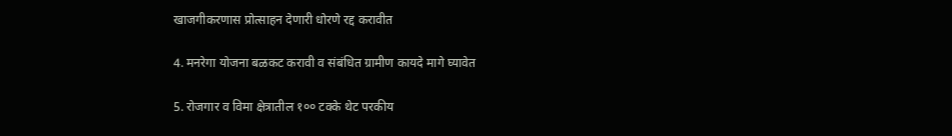खाजगीकरणास प्रोत्साहन देणारी धोरणे रद्द करावीत

4. मनरेगा योजना बळकट करावी व संबंधित ग्रामीण कायदे मागे घ्यावेत

5. रोजगार व विमा क्षेत्रातील १०० टक्के थेट परकीय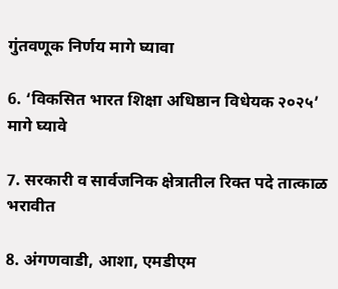गुंतवणूक निर्णय मागे घ्यावा

6. ‘विकसित भारत शिक्षा अधिष्ठान विधेयक २०२५’ मागे घ्यावे

7. सरकारी व सार्वजनिक क्षेत्रातील रिक्त पदे तात्काळ भरावीत

8. अंगणवाडी, आशा, एमडीएम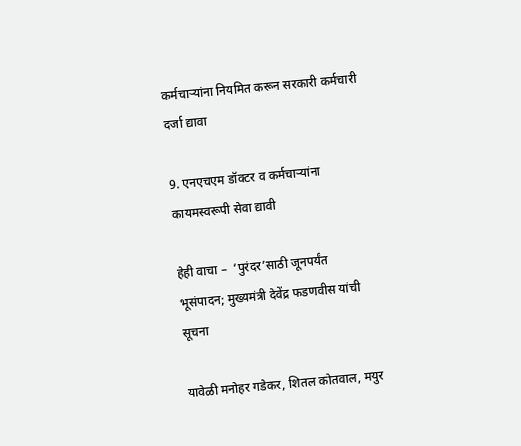कर्मचाऱ्यांना नियमित करून सरकारी कर्मचारी दर्जा द्यावा

9. एनएचएम डॉक्टर व कर्मचाऱ्यांना कायमस्वरूपी सेवा द्यावी

हेही वाचा –  ‘पुरंदर’साठी जूनपर्यंत भूसंपादन; मुख्यमंत्री देवेंद्र फडणवीस यांची सूचना

यावेळी मनोहर गडेकर, शितल कोतवाल, मयुर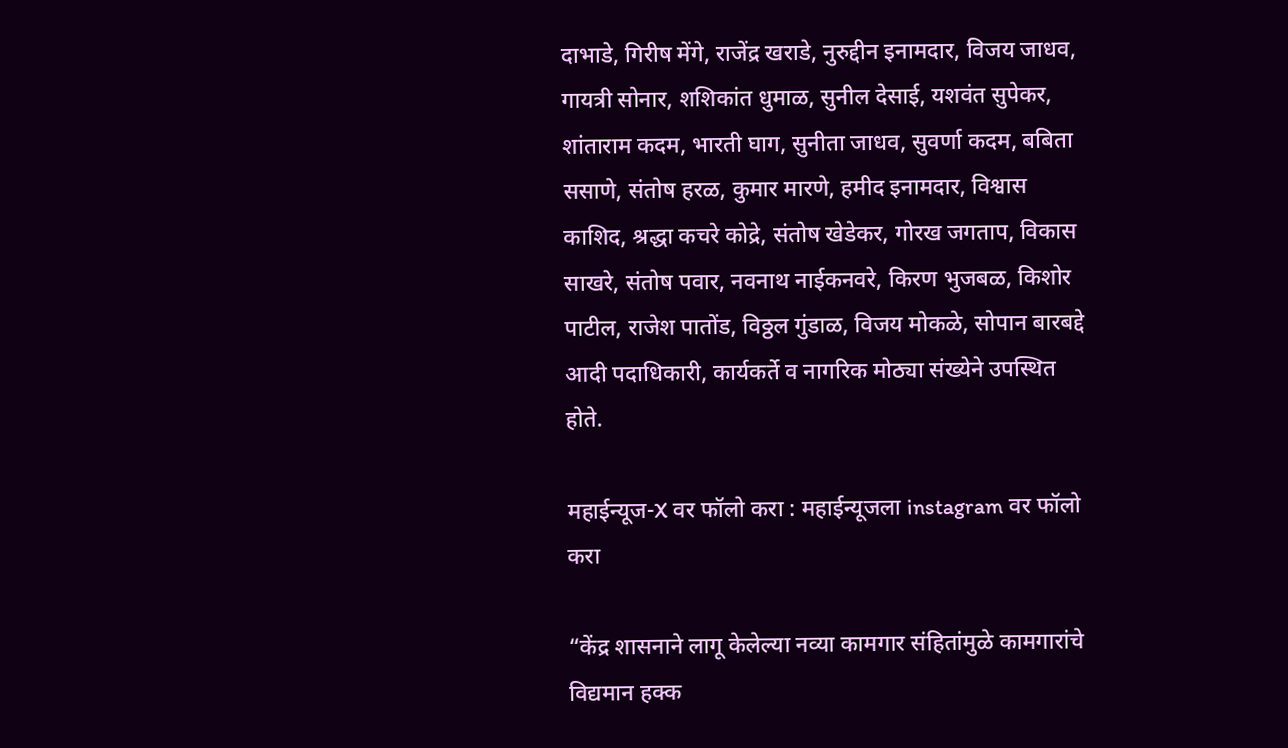दाभाडे, गिरीष मेंगे, राजेंद्र खराडे, नुरुद्दीन इनामदार, विजय जाधव, गायत्री सोनार, शशिकांत धुमाळ, सुनील देसाई, यशवंत सुपेकर, शांताराम कदम, भारती घाग, सुनीता जाधव, सुवर्णा कदम, बबिता ससाणे, संतोष हरळ, कुमार मारणे, हमीद इनामदार, विश्वास काशिद, श्रद्धा कचरे कोद्रे, संतोष खेडेकर, गोरख जगताप, विकास साखरे, संतोष पवार, नवनाथ नाईकनवरे, किरण भुजबळ, किशोर पाटील, राजेश पातोंड, विठ्ठल गुंडाळ, विजय मोकळे, सोपान बारबद्दे आदी पदाधिकारी, कार्यकर्ते व नागरिक मोठ्या संख्येने उपस्थित होते.

महाईन्यूज-X वर फॉलो करा : महाईन्यूजला instagram वर फॉलो करा

“केंद्र शासनाने लागू केलेल्या नव्या कामगार संहितांमुळे कामगारांचे विद्यमान हक्क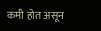कमी होत असून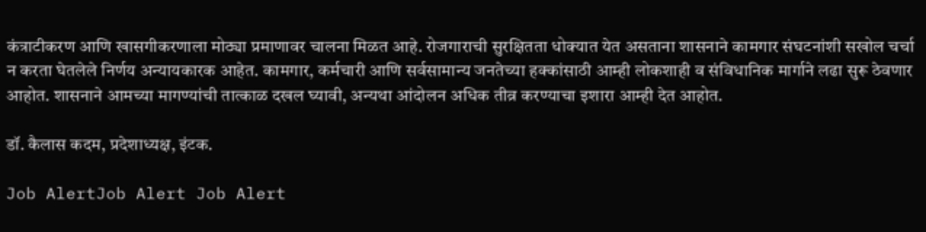कंत्राटीकरण आणि खासगीकरणाला मोठ्या प्रमाणावर चालना मिळत आहे. रोजगाराची सुरक्षितता धोक्यात येत असताना शासनाने कामगार संघटनांशी सखोल चर्चा न करता घेतलेले निर्णय अन्यायकारक आहेत. कामगार, कर्मचारी आणि सर्वसामान्य जनतेच्या हक्कांसाठी आम्ही लोकशाही व संविधानिक मार्गाने लढा सुरू ठेवणार आहोत. शासनाने आमच्या मागण्यांची तात्काळ दखल घ्यावी, अन्यथा आंदोलन अधिक तीव्र करण्याचा इशारा आम्ही देत आहोत.

डॉ. कैलास कदम, प्रदेशाध्यक्ष, इंटक.

Job AlertJob Alert Job Alert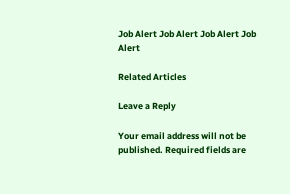Job Alert Job Alert Job Alert Job Alert

Related Articles

Leave a Reply

Your email address will not be published. Required fields are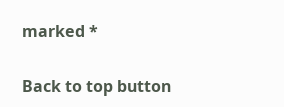marked *

Back to top button